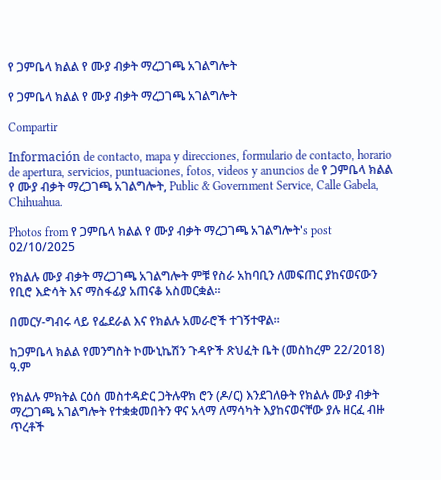የ ጋምቤላ ክልል የ ሙያ ብቃት ማረጋገጫ አገልግሎት

የ ጋምቤላ ክልል የ ሙያ ብቃት ማረጋገጫ አገልግሎት

Compartir

Información de contacto, mapa y direcciones, formulario de contacto, horario de apertura, servicios, puntuaciones, fotos, videos y anuncios de የ ጋምቤላ ክልል የ ሙያ ብቃት ማረጋገጫ አገልግሎት, Public & Government Service, Calle Gabela, Chihuahua.

Photos from የ ጋምቤላ ክልል የ ሙያ ብቃት ማረጋገጫ አገልግሎት's post 02/10/2025

የክልሉ ሙያ ብቃት ማረጋገጫ አገልግሎት ምቹ የስራ አከባቢን ለመፍጠር ያከናወናውን የቢሮ እድሳት እና ማስፋፊያ አጠናቆ አስመርቋል።

በመርሃ-ግብሩ ላይ የፌደራል እና የክልሉ አመራሮች ተገኝተዋል።

ከጋምቤላ ክልል የመንግስት ኮሙኒኬሽን ጉዳዮች ጽህፈት ቤት (መስከረም 22/2018) ዓ.ም

የክልሉ ምክትል ርዕሰ መስተዳድር ጋትሉዋክ ሮን (ዶ/ር) እንደገለፁት የክልሉ ሙያ ብቃት ማረጋገጫ አገልግሎት የተቋቋመበትን ዋና አላማ ለማሳካት እያከናወናቸው ያሉ ዘርፈ ብዙ ጥረቶች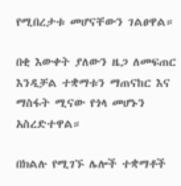የሚበረታቱ መሆናቸውን ገልፀዋል።

በቂ እውቀት ያለውን ዜጋ ለመፍጠር እንዲቻል ተቋማቱን ማጠናከር እና ማስፋት ሚናው የጎላ መሆኑን አስረድተዋል።

በክልሉ የሚገኙ ሌሎች ተቋማቶች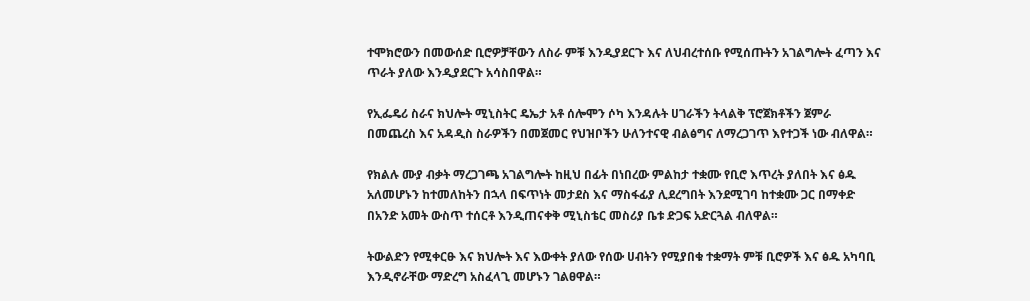ተሞክሮውን በመውሰድ ቢሮዎቻቸውን ለስራ ምቹ እንዲያደርጉ እና ለህብረተሰቡ የሚሰጡትን አገልግሎት ፈጣን እና ጥራት ያለው እንዲያደርጉ አሳስበዋል።

የኢፌዴሪ ስራና ክህሎት ሚኒስትር ዴኤታ አቶ ሰሎሞን ሶካ እንዳሉት ሀገራችን ትላልቅ ፕሮጀክቶችን ጀምራ በመጨረስ እና አዳዲስ ስራዎችን በመጀመር የህዝቦችን ሁለንተናዊ ብልፅግና ለማረጋገጥ እየተጋች ነው ብለዋል።

የክልሉ ሙያ ብቃት ማረጋገጫ አገልግሎት ከዚህ በፊት በነበረው ምልከታ ተቋሙ የቢሮ እጥረት ያለበት እና ፅዱ አለመሆኑን ከተመለከትን በኋላ በፍጥነት መታደስ እና ማስፋፊያ ሊደረግበት እንደሚገባ ከተቋሙ ጋር በማቀድ በአንድ አመት ውስጥ ተሰርቶ እንዲጠናቀቅ ሚኒስቴር መስሪያ ቤቱ ድጋፍ አድርጓል ብለዋል።

ትውልድን የሚቀርፁ እና ክህሎት እና እውቀት ያለው የሰው ሀብትን የሚያበቁ ተቋማት ምቹ ቢሮዎች እና ፅዱ አካባቢ እንዲኖራቸው ማድረግ አስፈላጊ መሆኑን ገልፀዋል።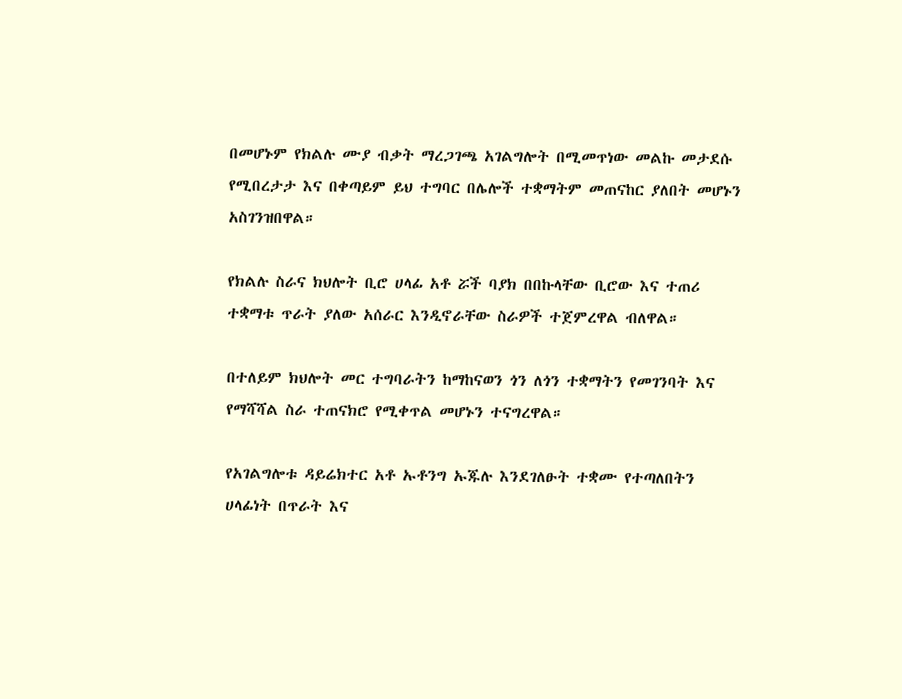በመሆኑም የክልሉ ሙያ ብቃት ማረጋገጫ አገልግሎት በሚመጥነው መልኩ መታደሱ የሚበረታታ እና በቀጣይም ይህ ተግባር በሌሎች ተቋማትም መጠናከር ያለበት መሆኑን አስገንዝበዋል።

የክልሉ ስራና ክህሎት ቢሮ ሀላፊ አቶ ሯች ባያክ በበኩላቸው ቢሮው እና ተጠሪ ተቋማቱ ጥራት ያለው አሰራር እንዲኖራቸው ስራዎች ተጀምረዋል ብለዋል።

በተለይም ክህሎት መር ተግባራትን ከማከናወን ጎን ለጎን ተቋማትን የመገንባት እና የማሻሻል ስራ ተጠናክሮ የሚቀጥል መሆኑን ተናግረዋል።

የአገልግሎቱ ዳይሬክተር አቶ ኡቶንግ ኡጁሉ እንደገለፁት ተቋሙ የተጣለበትን ሀላፊነት በጥራት እና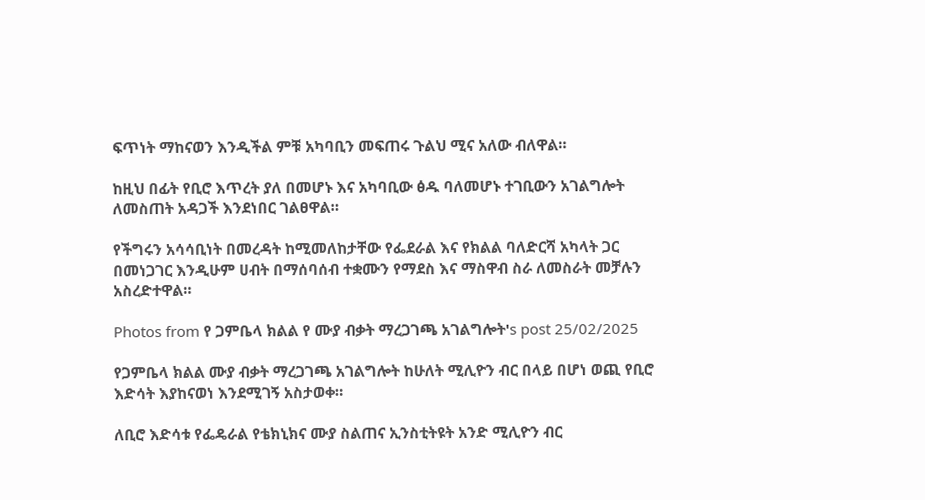ፍጥነት ማከናወን እንዲችል ምቹ አካባቢን መፍጠሩ ጉልህ ሚና አለው ብለዋል።

ከዚህ በፊት የቢሮ እጥረት ያለ በመሆኑ እና አካባቢው ፅዱ ባለመሆኑ ተገቢውን አገልግሎት ለመስጠት አዳጋች እንደነበር ገልፀዋል።

የችግሩን አሳሳቢነት በመረዳት ከሚመለከታቸው የፌደራል እና የክልል ባለድርሻ አካላት ጋር በመነጋገር እንዲሁም ሀብት በማሰባሰብ ተቋሙን የማደስ እና ማስዋብ ስራ ለመስራት መቻሉን አስረድተዋል።

Photos from የ ጋምቤላ ክልል የ ሙያ ብቃት ማረጋገጫ አገልግሎት's post 25/02/2025

የጋምቤላ ክልል ሙያ ብቃት ማረጋገጫ አገልግሎት ከሁለት ሚሊዮን ብር በላይ በሆነ ወጪ የቢሮ እድሳት እያከናወነ እንደሚገኝ አስታወቀ።

ለቢሮ እድሳቱ የፌዴራል የቴክኒክና ሙያ ስልጠና ኢንስቲትዩት አንድ ሚሊዮን ብር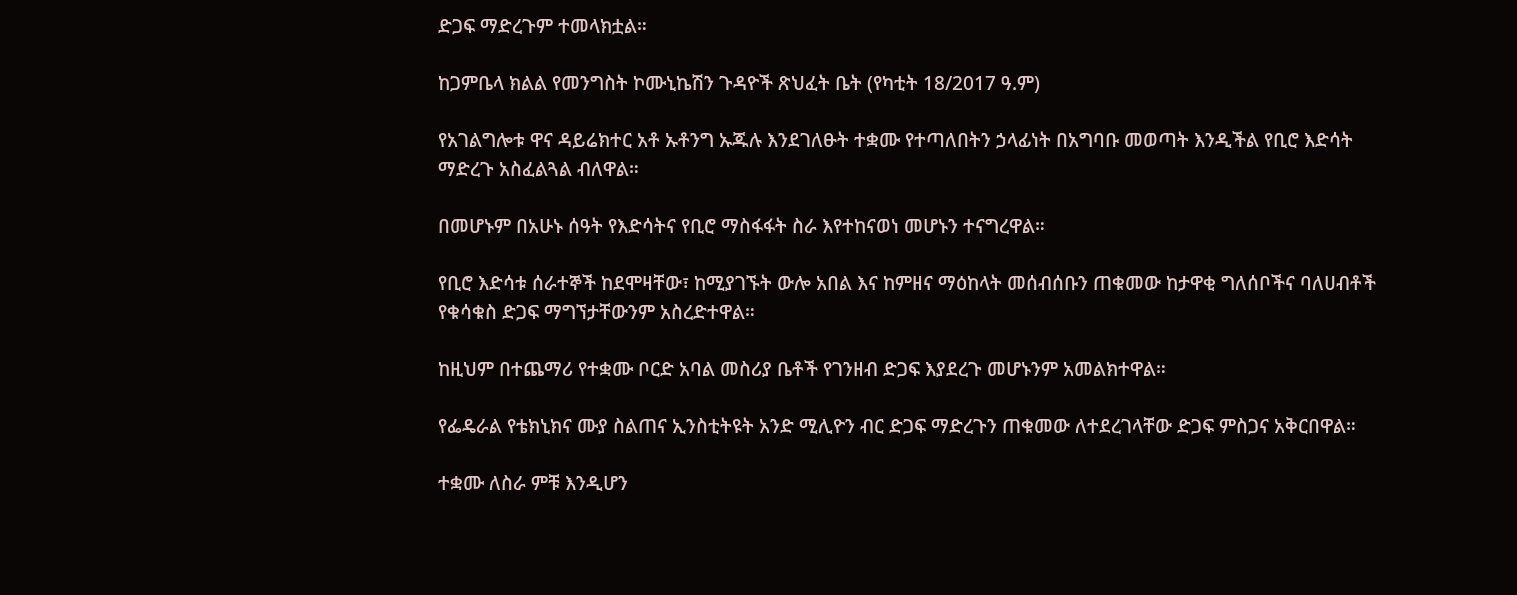ድጋፍ ማድረጉም ተመላክቷል።

ከጋምቤላ ክልል የመንግስት ኮሙኒኬሽን ጉዳዮች ጽህፈት ቤት (የካቲት 18/2017 ዓ.ም)

የአገልግሎቱ ዋና ዳይሬክተር አቶ ኡቶንግ ኡጁሉ እንደገለፁት ተቋሙ የተጣለበትን ኃላፊነት በአግባቡ መወጣት እንዲችል የቢሮ እድሳት ማድረጉ አስፈልጓል ብለዋል።

በመሆኑም በአሁኑ ሰዓት የእድሳትና የቢሮ ማስፋፋት ስራ እየተከናወነ መሆኑን ተናግረዋል።

የቢሮ እድሳቱ ሰራተኞች ከደሞዛቸው፣ ከሚያገኙት ውሎ አበል እና ከምዘና ማዕከላት መሰብሰቡን ጠቁመው ከታዋቂ ግለሰቦችና ባለሀብቶች የቁሳቁስ ድጋፍ ማግኘታቸውንም አስረድተዋል።

ከዚህም በተጨማሪ የተቋሙ ቦርድ አባል መስሪያ ቤቶች የገንዘብ ድጋፍ እያደረጉ መሆኑንም አመልክተዋል።

የፌዴራል የቴክኒክና ሙያ ስልጠና ኢንስቲትዩት አንድ ሚሊዮን ብር ድጋፍ ማድረጉን ጠቁመው ለተደረገላቸው ድጋፍ ምስጋና አቅርበዋል።

ተቋሙ ለስራ ምቹ እንዲሆን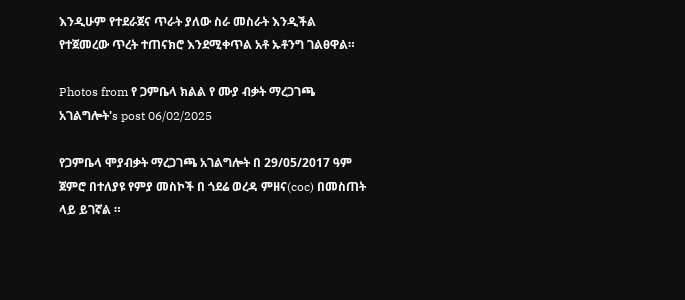እንዲሁም የተደራጀና ጥራት ያለው ስራ መስራት እንዲችል የተጀመረው ጥረት ተጠናክሮ እንደሚቀጥል አቶ ኡቶንግ ገልፀዋል።

Photos from የ ጋምቤላ ክልል የ ሙያ ብቃት ማረጋገጫ አገልግሎት's post 06/02/2025

የጋምቤላ ሞያብቃት ማረጋገጫ አገልግሎት በ 29/05/2017 ዓም ጀምሮ በተለያዩ የምያ መስኮች በ ጎደሬ ወረዳ ምዘና(coc) በመስጠት ላይ ይገኛል ።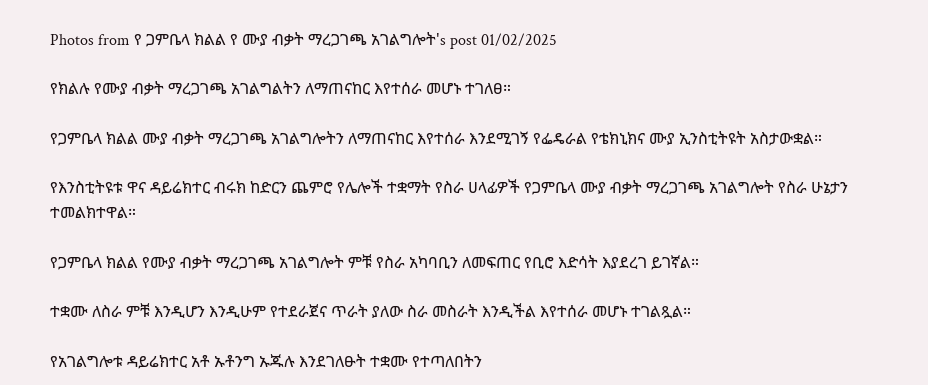Photos from የ ጋምቤላ ክልል የ ሙያ ብቃት ማረጋገጫ አገልግሎት's post 01/02/2025

የክልሉ የሙያ ብቃት ማረጋገጫ አገልግልትን ለማጠናከር እየተሰራ መሆኑ ተገለፀ።

የጋምቤላ ክልል ሙያ ብቃት ማረጋገጫ አገልግሎትን ለማጠናከር እየተሰራ እንደሚገኝ የፌዴራል የቴክኒክና ሙያ ኢንስቲትዩት አስታውቋል።

የእንስቲትዩቱ ዋና ዳይሬክተር ብሩክ ከድርን ጨምሮ የሌሎች ተቋማት የስራ ሀላፊዎች የጋምቤላ ሙያ ብቃት ማረጋገጫ አገልግሎት የስራ ሁኔታን ተመልክተዋል።

የጋምቤላ ክልል የሙያ ብቃት ማረጋገጫ አገልግሎት ምቹ የስራ አካባቢን ለመፍጠር የቢሮ እድሳት እያደረገ ይገኛል።

ተቋሙ ለስራ ምቹ እንዲሆን እንዲሁም የተደራጀና ጥራት ያለው ስራ መስራት እንዲችል እየተሰራ መሆኑ ተገልጿል።

የአገልግሎቱ ዳይሬክተር አቶ ኡቶንግ ኡጁሉ እንደገለፁት ተቋሙ የተጣለበትን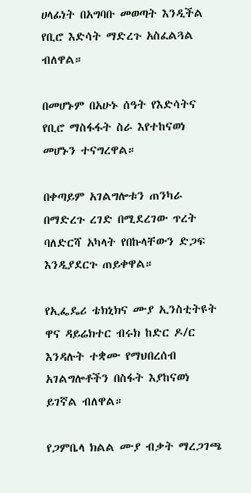ሀላፊነት በአግባቡ መወጣት እንዲችል የቢሮ እድሳት ማድረጉ አስፈልጓል ብለዋል።

በመሆኑም በአሁኑ ሰዓት የእድሳትና የቢሮ ማስፋፋት ስራ እየተከናወነ መሆኑን ተናግረዋል።

በቀጣይም አገልግሎቱን ጠንካራ በማድረጉ ረገድ በሚደረገው ጥረት ባለድርሻ አካላት የበኩላቸውን ድጋፍ እንዲያደርጉ ጠይቀዋል።

የኢፌዴሪ ቴክኒክና ሙያ ኢንስቲትዩት ዋና ዳይሬክተር ብሩክ ከድር ዶ/ር እንዳሉት ተቋሙ የማህበረሰብ አገልግሎቶችን በስፋት እያከናወነ ይገኛል ብለዋል።

የጋምቤላ ክልል ሙያ ብቃት ማረጋገጫ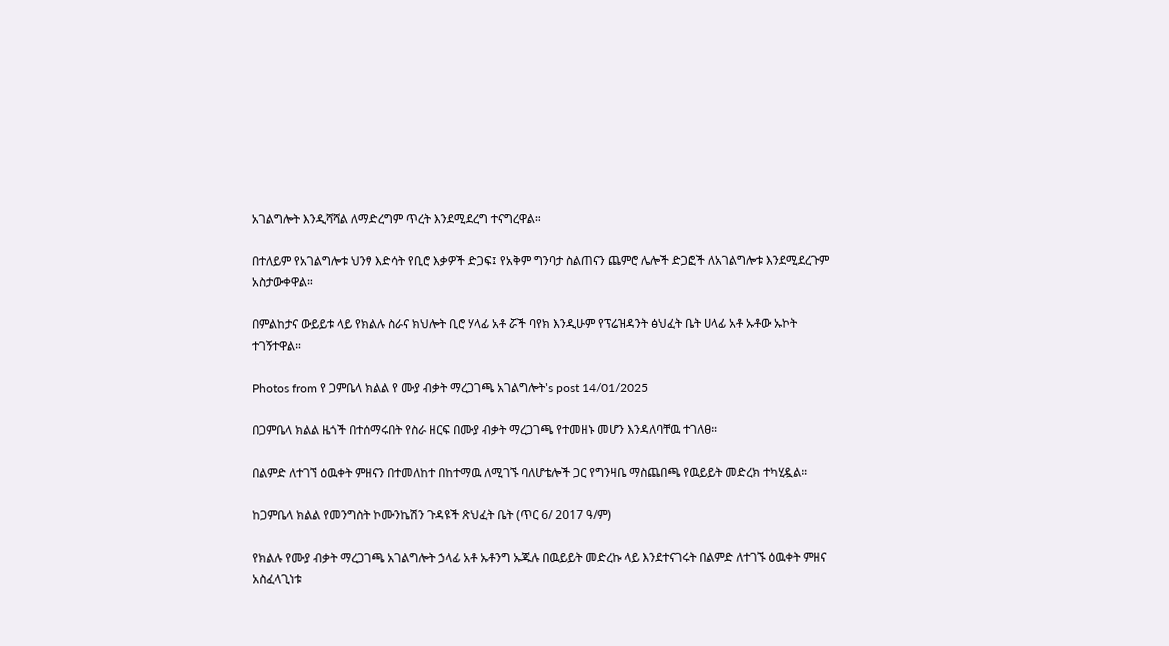አገልግሎት እንዲሻሻል ለማድረግም ጥረት እንደሚደረግ ተናግረዋል።

በተለይም የአገልግሎቱ ህንፃ እድሳት የቢሮ እቃዎች ድጋፍ፤ የአቅም ግንባታ ስልጠናን ጨምሮ ሌሎች ድጋፎች ለአገልግሎቱ እንደሚደረጉም አስታውቀዋል።

በምልከታና ውይይቱ ላይ የክልሉ ስራና ክህሎት ቢሮ ሃላፊ አቶ ሯች ባየክ እንዲሁም የፕሬዝዳንት ፅህፈት ቤት ሀላፊ አቶ ኡቶው ኡኮት ተገኝተዋል።

Photos from የ ጋምቤላ ክልል የ ሙያ ብቃት ማረጋገጫ አገልግሎት's post 14/01/2025

በጋምቤላ ክልል ዜጎች በተሰማሩበት የስራ ዘርፍ በሙያ ብቃት ማረጋገጫ የተመዘኑ መሆን እንዳለባቸዉ ተገለፀ።

በልምድ ለተገኘ ዕዉቀት ምዘናን በተመለከተ በከተማዉ ለሚገኙ ባለሆቴሎች ጋር የግንዛቤ ማስጨበጫ የዉይይት መድረክ ተካሂዷል።

ከጋምቤላ ክልል የመንግስት ኮሙንኬሽን ጉዳዩች ጽህፈት ቤት (ጥር 6/ 2017 ዓ/ም)

የክልሉ የሙያ ብቃት ማረጋገጫ አገልግሎት ኃላፊ አቶ ኡቶንግ ኡጁሉ በዉይይት መድረኩ ላይ እንደተናገሩት በልምድ ለተገኙ ዕዉቀት ምዘና አስፈላጊነቱ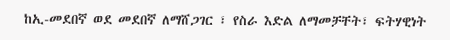ከኢ-መደበኛ ወደ መደበኛ ለማሸጋገር ፣ የስራ እድል ለማመቻቸት፣ ፍትሃዊነት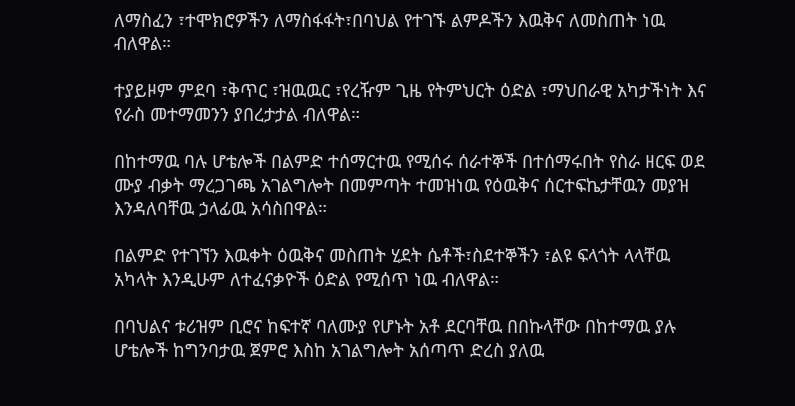ለማስፈን ፣ተሞክሮዎችን ለማስፋፋት፣በባህል የተገኙ ልምዶችን እዉቅና ለመስጠት ነዉ ብለዋል።

ተያይዞም ምደባ ፣ቅጥር ፣ዝዉዉር ፣የረዥም ጊዜ የትምህርት ዕድል ፣ማህበራዊ አካታችነት እና የራስ መተማመንን ያበረታታል ብለዋል።

በከተማዉ ባሉ ሆቴሎች በልምድ ተሰማርተዉ የሚሰሩ ሰራተኞች በተሰማሩበት የስራ ዘርፍ ወደ ሙያ ብቃት ማረጋገጫ አገልግሎት በመምጣት ተመዝነዉ የዕዉቅና ሰርተፍኬታቸዉን መያዝ እንዳለባቸዉ ኃላፊዉ አሳስበዋል።

በልምድ የተገኘን እዉቀት ዕዉቅና መስጠት ሂደት ሴቶች፣ስደተኞችን ፣ልዩ ፍላጎት ላላቸዉ አካላት እንዲሁም ለተፈናቃዮች ዕድል የሚሰጥ ነዉ ብለዋል።

በባህልና ቱሪዝም ቢሮና ከፍተኛ ባለሙያ የሆኑት አቶ ደርባቸዉ በበኩላቸው በከተማዉ ያሉ ሆቴሎች ከግንባታዉ ጀምሮ እስከ አገልግሎት አሰጣጥ ድረስ ያለዉ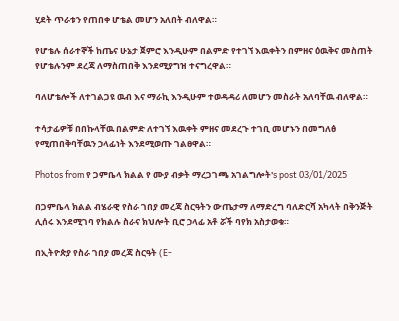ሂደት ጥራቱን የጠበቀ ሆቴል መሆን አለበት ብለዋል።

የሆቴሉ ሰራተኞች ከጤና ሁኔታ ጀምሮ እንዲሁም በልምድ የተገኘ እዉቀትን በምዘና ዕዉቅና መስጠት የሆቴሉንም ደረጃ ለማስጠበቅ እንደሚያግዝ ተናግረዋል።

ባለሆቴሎች ለተገልጋዩ ዉብ እና ማራኪ እንዲሁም ተወዳዳሪ ለመሆን መስራት አለባቸዉ ብለዋል።

ተሳታፊዎቹ በበኩላቸዉ በልምድ ለተገኘ እዉቀት ምዘና መደረጉ ተገቢ መሆኑን በመግለፅ የሚጠበቅባቸዉን ኃላፊነት እንደሚወጡ ገልፀዋል።

Photos from የ ጋምቤላ ክልል የ ሙያ ብቃት ማረጋገጫ አገልግሎት's post 03/01/2025

በጋምቤላ ክልል ብሄራዊ የስራ ገበያ መረጃ ስርዓትን ውጤታማ ለማድረግ ባለድርሻ አካላት በቅንጅት ሊሰሩ እንደሚገባ የክልሉ ስራና ክህሎት ቢሮ ኃላፊ አቶ ሯች ባየክ አስታወቁ።

በኢትዮጵያ የስራ ገበያ መረጃ ስርዓት (E-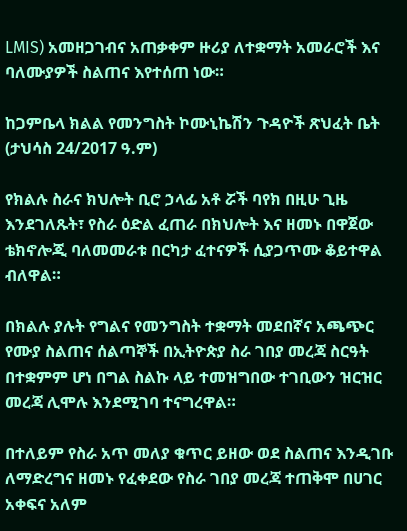LMIS) አመዘጋገብና አጠቃቀም ዙሪያ ለተቋማት አመራሮች እና ባለሙያዎች ስልጠና እየተሰጠ ነው።

ከጋምቤላ ክልል የመንግስት ኮሙኒኬሽን ጉዳዮች ጽህፈት ቤት (ታህሳስ 24/2017 ዓ.ም)

የክልሉ ስራና ክህሎት ቢሮ ኃላፊ አቶ ሯች ባየክ በዚሁ ጊዜ እንደገለጹት፣ የስራ ዕድል ፈጠራ በክህሎት እና ዘመኑ በዋጀው ቴክኖሎጂ ባለመመራቱ በርካታ ፈተናዎች ሲያጋጥሙ ቆይተዋል ብለዋል።

በክልሉ ያሉት የግልና የመንግስት ተቋማት መደበኛና አጫጭር የሙያ ስልጠና ሰልጣኞች በኢትዮጵያ ስራ ገበያ መረጃ ስርዓት በተቋምም ሆነ በግል ስልኩ ላይ ተመዝግበው ተገቢውን ዝርዝር መረጃ ሊሞሉ እንደሚገባ ተናግረዋል።

በተለይም የስራ አጥ መለያ ቁጥር ይዘው ወደ ስልጠና እንዲገቡ ለማድረግና ዘመኑ የፈቀደው የስራ ገበያ መረጃ ተጠቅሞ በሀገር አቀፍና አለም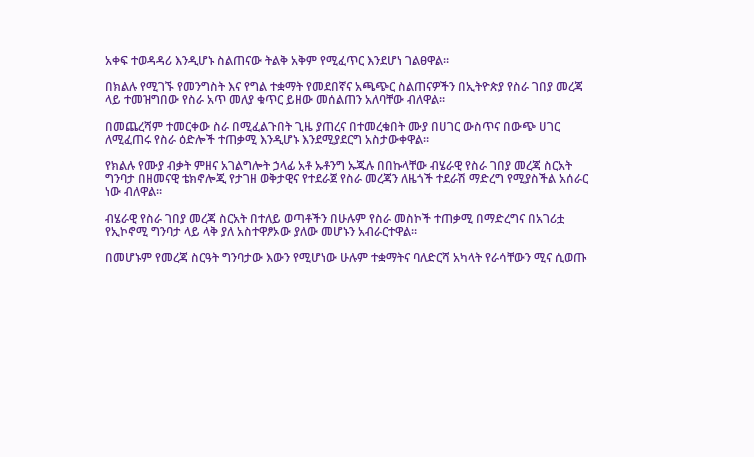አቀፍ ተወዳዳሪ እንዲሆኑ ስልጠናው ትልቅ አቅም የሚፈጥር እንደሆነ ገልፀዋል።

በክልሉ የሚገኙ የመንግስት እና የግል ተቋማት የመደበኛና አጫጭር ስልጠናዎችን በኢትዮጵያ የስራ ገበያ መረጃ ላይ ተመዝግበው የስራ አጥ መለያ ቁጥር ይዘው መሰልጠን አለባቸው ብለዋል።

በመጨረሻም ተመርቀው ስራ በሚፈልጉበት ጊዜ ያጠረና በተመረቁበት ሙያ በሀገር ውስጥና በውጭ ሀገር ለሚፈጠሩ የስራ ዕድሎች ተጠቃሚ እንዲሆኑ እንደሚያደርግ አስታውቀዋል።

የክልሉ የሙያ ብቃት ምዘና አገልግሎት ኃላፊ አቶ ኡቶንግ ኡጁሉ በበኩላቸው ብሄራዊ የስራ ገበያ መረጃ ስርአት ግንባታ በዘመናዊ ቴክኖሎጂ የታገዘ ወቅታዊና የተደራጀ የስራ መረጃን ለዜጎች ተደራሽ ማድረግ የሚያስችል አሰራር ነው ብለዋል።

ብሄራዊ የስራ ገበያ መረጃ ስርአት በተለይ ወጣቶችን በሁሉም የስራ መስኮች ተጠቃሚ በማድረግና በአገሪቷ የኢኮኖሚ ግንባታ ላይ ላቅ ያለ አስተዋፆኦው ያለው መሆኑን አብራርተዋል።

በመሆኑም የመረጃ ስርዓት ግንባታው እውን የሚሆነው ሁሉም ተቋማትና ባለድርሻ አካላት የራሳቸውን ሚና ሲወጡ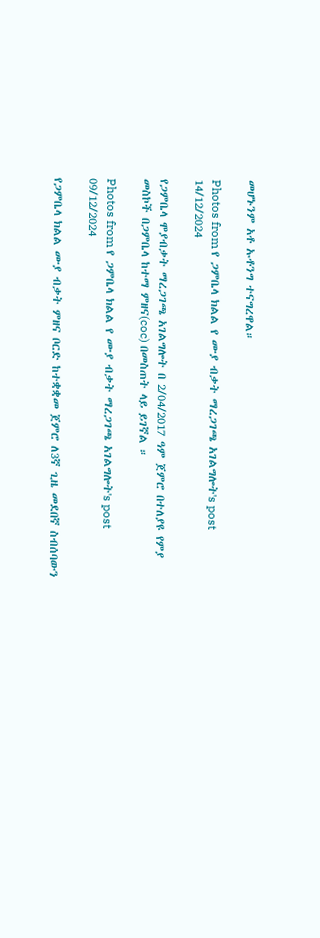መሆኑንም አቶ ኡቶንግ ተናግረዋል።

Photos from የ ጋምቤላ ክልል የ ሙያ ብቃት ማረጋገጫ አገልግሎት's post 14/12/2024

የጋምቤላ ሞያብቃት ማረጋገጫ አገልግሎት በ 2/04/2017 ዓም ጀምሮ በተለያዩ የምያ መስኮች በጋምቤላ ከተማ ምዘና(coc) በመስጠት ላይ ይገኛል ።

Photos from የ ጋምቤላ ክልል የ ሙያ ብቃት ማረጋገጫ አገልግሎት's post 09/12/2024

የጋምቤላ ክልል ሙያ ብቃት ምዘና ቦርድ ከተቋቋመ ጀምሮ ለ3ኛ ጊዜ መደበኛ ስብሰባውን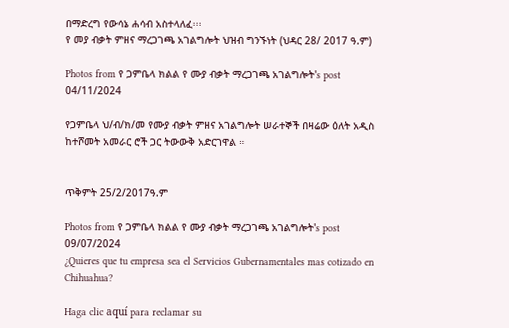በማድረግ የውሳኔ ሐሳብ አስተላለፈ፡፡፡
የ መያ ብቃት ምዘና ማረጋገጫ አገልግሎት ህዝብ ግንኙነት (ህዳር 28/ 2017 ዓ.ም)

Photos from የ ጋምቤላ ክልል የ ሙያ ብቃት ማረጋገጫ አገልግሎት's post 04/11/2024

የጋምቤላ ህ/ብ/ክ/መ የሙያ ብቃት ምዘና አገልግሎት ሠራተኞች በዛሬው ዕለት አዲስ ከተሾመት አመራር ሮች ጋር ትውውቅ አድርገዋል ።


ጥቅምት 25/2/2017ዓ.ም

Photos from የ ጋምቤላ ክልል የ ሙያ ብቃት ማረጋገጫ አገልግሎት's post 09/07/2024
¿Quieres que tu empresa sea el Servicios Gubernamentales mas cotizado en Chihuahua?

Haga clic aquí para reclamar su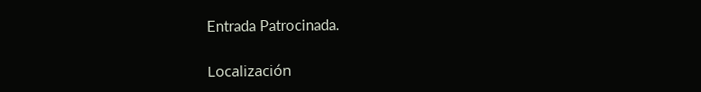Entrada Patrocinada.

Localización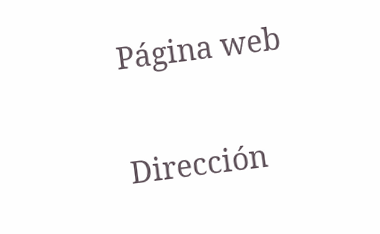Página web

Dirección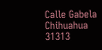Calle Gabela
Chihuahua
31313